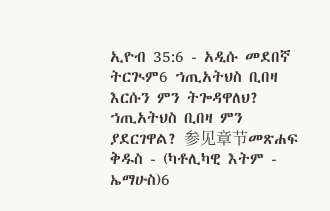ኢዮብ 35:6 - አዲሱ መደበኛ ትርጒም6 ኀጢአትህስ ቢበዛ እርሱን ምን ትጐዳዋለህ? ኀጢአትህስ ቢበዛ ምን ያደርገዋል? 参见章节መጽሐፍ ቅዱስ - (ካቶሊካዊ እትም - ኤማሁስ)6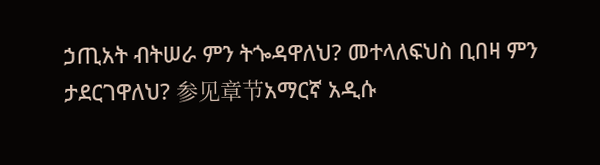ኃጢአት ብትሠራ ምን ትጐዳዋለህ? መተላለፍህስ ቢበዛ ምን ታደርገዋለህ? 参见章节አማርኛ አዲሱ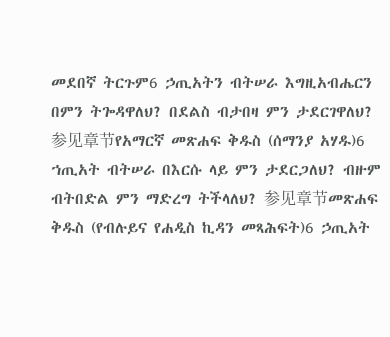መደበኛ ትርጉም6 ኃጢአትን ብትሠራ እግዚአብሔርን በምን ትጐዳዋለህ? በደልስ ብታበዛ ምን ታደርገዋለህ? 参见章节የአማርኛ መጽሐፍ ቅዱስ (ሰማንያ አሃዱ)6 ኀጢአት ብትሠራ በእርሱ ላይ ምን ታደርጋለህ? ብዙም ብትበድል ምን ማድረግ ትችላለህ? 参见章节መጽሐፍ ቅዱስ (የብሉይና የሐዲስ ኪዳን መጻሕፍት)6 ኃጢአት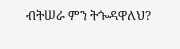ብትሠራ ምን ትጐዳዋለህ?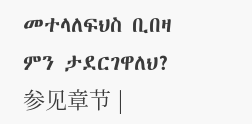መተላለፍህስ ቢበዛ ምን ታደርገዋለህ? 参见章节 |